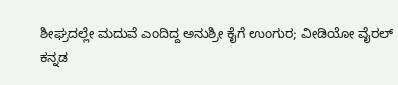ಶೀಘ್ರದಲ್ಲೇ ಮದುವೆ ಎಂದಿದ್ದ ಅನುಶ್ರೀ ಕೈಗೆ ಉಂಗುರ; ವೀಡಿಯೋ ವೈರಲ್
ಕನ್ನಡ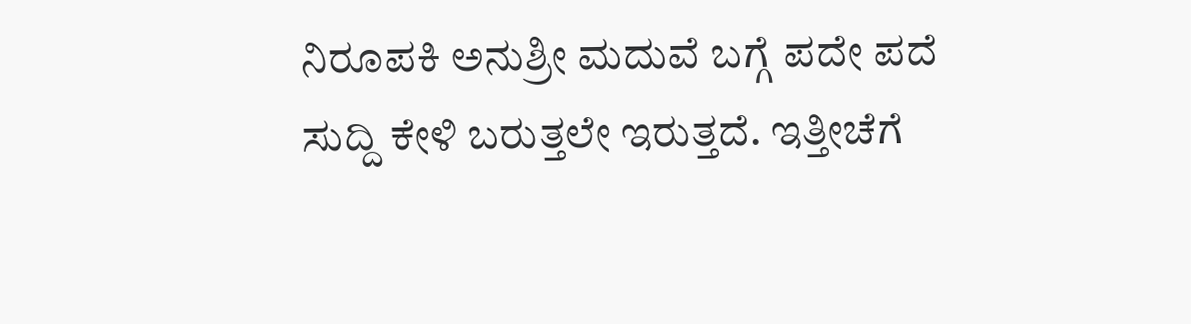ನಿರೂಪಕಿ ಅನುಶ್ರೀ ಮದುವೆ ಬಗ್ಗೆ ಪದೇ ಪದೆ ಸುದ್ದಿ ಕೇಳಿ ಬರುತ್ತಲೇ ಇರುತ್ತದೆ. ಇತ್ತೀಚೆಗೆ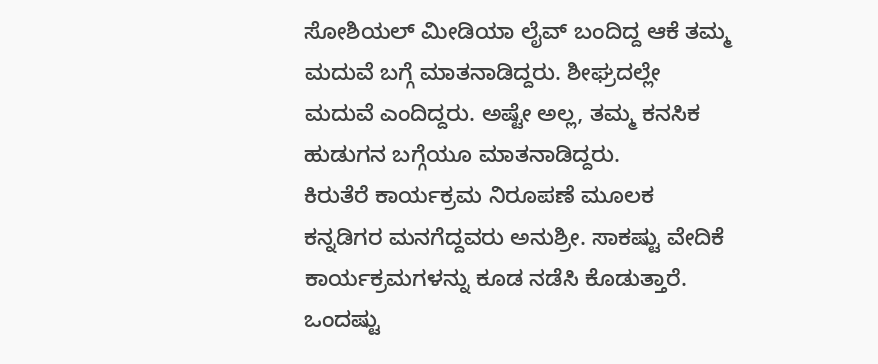ಸೋಶಿಯಲ್ ಮೀಡಿಯಾ ಲೈವ್ ಬಂದಿದ್ದ ಆಕೆ ತಮ್ಮ ಮದುವೆ ಬಗ್ಗೆ ಮಾತನಾಡಿದ್ದರು. ಶೀಘ್ರದಲ್ಲೇ ಮದುವೆ ಎಂದಿದ್ದರು. ಅಷ್ಟೇ ಅಲ್ಲ, ತಮ್ಮ ಕನಸಿಕ ಹುಡುಗನ ಬಗ್ಗೆಯೂ ಮಾತನಾಡಿದ್ದರು.
ಕಿರುತೆರೆ ಕಾರ್ಯಕ್ರಮ ನಿರೂಪಣೆ ಮೂಲಕ ಕನ್ನಡಿಗರ ಮನಗೆದ್ದವರು ಅನುಶ್ರೀ. ಸಾಕಷ್ಟು ವೇದಿಕೆ ಕಾರ್ಯಕ್ರಮಗಳನ್ನು ಕೂಡ ನಡೆಸಿ ಕೊಡುತ್ತಾರೆ. ಒಂದಷ್ಟು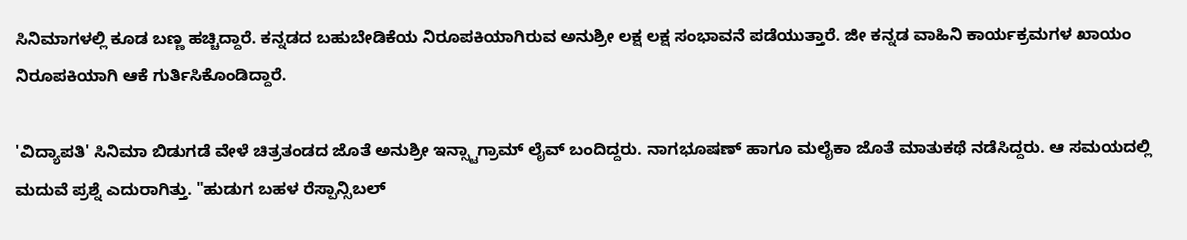ಸಿನಿಮಾಗಳಲ್ಲಿ ಕೂಡ ಬಣ್ಣ ಹಚ್ಚಿದ್ದಾರೆ. ಕನ್ನಡದ ಬಹುಬೇಡಿಕೆಯ ನಿರೂಪಕಿಯಾಗಿರುವ ಅನುಶ್ರೀ ಲಕ್ಷ ಲಕ್ಷ ಸಂಭಾವನೆ ಪಡೆಯುತ್ತಾರೆ. ಜೀ ಕನ್ನಡ ವಾಹಿನಿ ಕಾರ್ಯಕ್ರಮಗಳ ಖಾಯಂ ನಿರೂಪಕಿಯಾಗಿ ಆಕೆ ಗುರ್ತಿಸಿಕೊಂಡಿದ್ದಾರೆ.

'ವಿದ್ಯಾಪತಿ' ಸಿನಿಮಾ ಬಿಡುಗಡೆ ವೇಳೆ ಚಿತ್ರತಂಡದ ಜೊತೆ ಅನುಶ್ರೀ ಇನ್ಸ್ಟಾಗ್ರಾಮ್ ಲೈವ್ ಬಂದಿದ್ದರು. ನಾಗಭೂಷಣ್ ಹಾಗೂ ಮಲೈಕಾ ಜೊತೆ ಮಾತುಕಥೆ ನಡೆಸಿದ್ದರು. ಆ ಸಮಯದಲ್ಲಿ ಮದುವೆ ಪ್ರಶ್ನೆ ಎದುರಾಗಿತ್ತು. "ಹುಡುಗ ಬಹಳ ರೆಸ್ಪಾನ್ಸಿಬಲ್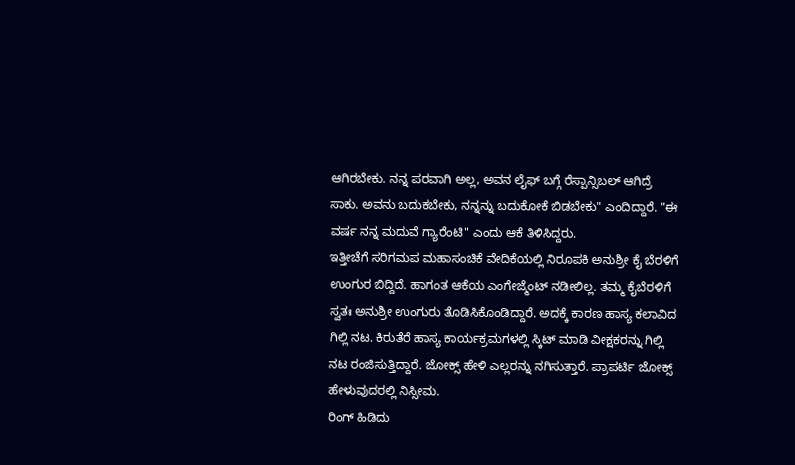ಆಗಿರಬೇಕು. ನನ್ನ ಪರವಾಗಿ ಅಲ್ಲ, ಅವನ ಲೈಫ್ ಬಗ್ಗೆ ರೆಸ್ಪಾನ್ಸಿಬಲ್ ಆಗಿದ್ರೆ ಸಾಕು. ಅವನು ಬದುಕಬೇಕು, ನನ್ನನ್ನು ಬದುಕೋಕೆ ಬಿಡಬೇಕು" ಎಂದಿದ್ದಾರೆ. "ಈ ವರ್ಷ ನನ್ನ ಮದುವೆ ಗ್ಯಾರೆಂಟಿ" ಎಂದು ಆಕೆ ತಿಳಿಸಿದ್ದರು.
ಇತ್ತೀಚೆಗೆ ಸರಿಗಮಪ ಮಹಾಸಂಚಿಕೆ ವೇದಿಕೆಯಲ್ಲಿ ನಿರೂಪಕಿ ಅನುಶ್ರೀ ಕೈ ಬೆರಳಿಗೆ ಉಂಗುರ ಬಿದ್ದಿದೆ. ಹಾಗಂತ ಆಕೆಯ ಎಂಗೇಜ್ಮೆಂಟ್ ನಡೀಲಿಲ್ಲ. ತಮ್ಮ ಕೈಬೆರಳಿಗೆ ಸ್ವತಃ ಅನುಶ್ರೀ ಉಂಗುರು ತೊಡಿಸಿಕೊಂಡಿದ್ದಾರೆ. ಅದಕ್ಕೆ ಕಾರಣ ಹಾಸ್ಯ ಕಲಾವಿದ ಗಿಲ್ಲಿ ನಟ. ಕಿರುತೆರೆ ಹಾಸ್ಯ ಕಾರ್ಯಕ್ರಮಗಳಲ್ಲಿ ಸ್ಕಿಟ್ ಮಾಡಿ ವೀಕ್ಷಕರನ್ನು ಗಿಲ್ಲಿ ನಟ ರಂಜಿಸುತ್ತಿದ್ದಾರೆ. ಜೋಕ್ಸ್ ಹೇಳಿ ಎಲ್ಲರನ್ನು ನಗಿಸುತ್ತಾರೆ. ಪ್ರಾಪರ್ಟಿ ಜೋಕ್ಸ್ ಹೇಳುವುದರಲ್ಲಿ ನಿಸ್ಸೀಮ.
ರಿಂಗ್ ಹಿಡಿದು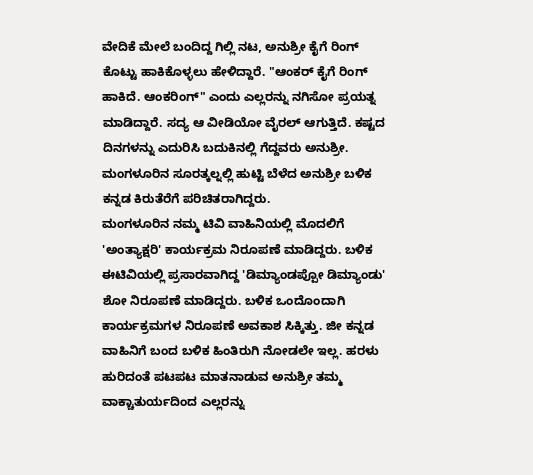ವೇದಿಕೆ ಮೇಲೆ ಬಂದಿದ್ದ ಗಿಲ್ಲಿ ನಟ, ಅನುಶ್ರೀ ಕೈಗೆ ರಿಂಗ್ ಕೊಟ್ಟು ಹಾಕಿಕೊಳ್ಳಲು ಹೇಳಿದ್ದಾರೆ. "ಆಂಕರ್ ಕೈಗೆ ರಿಂಗ್ ಹಾಕಿದೆ. ಆಂಕರಿಂಗ್" ಎಂದು ಎಲ್ಲರನ್ನು ನಗಿಸೋ ಪ್ರಯತ್ನ ಮಾಡಿದ್ದಾರೆ. ಸದ್ಯ ಆ ವೀಡಿಯೋ ವೈರಲ್ ಆಗುತ್ತಿದೆ. ಕಷ್ಟದ ದಿನಗಳನ್ನು ಎದುರಿಸಿ ಬದುಕಿನಲ್ಲಿ ಗೆದ್ದವರು ಅನುಶ್ರೀ. ಮಂಗಳೂರಿನ ಸೂರತ್ಕಲ್ನಲ್ಲಿ ಹುಟ್ಟಿ ಬೆಳೆದ ಅನುಶ್ರೀ ಬಳಿಕ ಕನ್ನಡ ಕಿರುತೆರೆಗೆ ಪರಿಚಿತರಾಗಿದ್ದರು.
ಮಂಗಳೂರಿನ ನಮ್ಮ ಟಿವಿ ವಾಹಿನಿಯಲ್ಲಿ ಮೊದಲಿಗೆ 'ಅಂತ್ಯಾಕ್ಷರಿ' ಕಾರ್ಯಕ್ರಮ ನಿರೂಪಣೆ ಮಾಡಿದ್ದರು. ಬಳಿಕ ಈಟಿವಿಯಲ್ಲಿ ಪ್ರಸಾರವಾಗಿದ್ದ 'ಡಿಮ್ಯಾಂಡಪ್ಪೋ ಡಿಮ್ಯಾಂಡು' ಶೋ ನಿರೂಪಣೆ ಮಾಡಿದ್ದರು. ಬಳಿಕ ಒಂದೊಂದಾಗಿ ಕಾರ್ಯಕ್ರಮಗಳ ನಿರೂಪಣೆ ಅವಕಾಶ ಸಿಕ್ಕಿತ್ತು. ಜೀ ಕನ್ನಡ ವಾಹಿನಿಗೆ ಬಂದ ಬಳಿಕ ಹಿಂತಿರುಗಿ ನೋಡಲೇ ಇಲ್ಲ. ಹರಳು ಹುರಿದಂತೆ ಪಟಪಟ ಮಾತನಾಡುವ ಅನುಶ್ರೀ ತಮ್ಮ ವಾಕ್ಚಾತುರ್ಯದಿಂದ ಎಲ್ಲರನ್ನು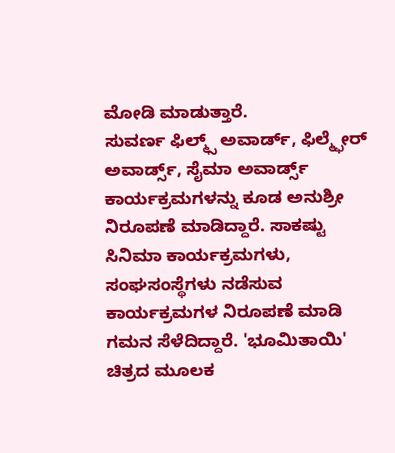ಮೋಡಿ ಮಾಡುತ್ತಾರೆ.
ಸುವರ್ಣ ಫಿಲ್ಮ್ಸ್ ಅವಾರ್ಡ್, ಫಿಲ್ಮ್ಫೇರ್ ಅವಾರ್ಡ್ಸ್, ಸೈಮಾ ಅವಾರ್ಡ್ಸ್ ಕಾರ್ಯಕ್ರಮಗಳನ್ನು ಕೂಡ ಅನುಶ್ರೀ ನಿರೂಪಣೆ ಮಾಡಿದ್ದಾರೆ. ಸಾಕಷ್ಟು ಸಿನಿಮಾ ಕಾರ್ಯಕ್ರಮಗಳು, ಸಂಘಸಂಸ್ಥೆಗಳು ನಡೆಸುವ ಕಾರ್ಯಕ್ರಮಗಳ ನಿರೂಪಣೆ ಮಾಡಿ ಗಮನ ಸೆಳೆದಿದ್ದಾರೆ. 'ಭೂಮಿತಾಯಿ' ಚಿತ್ರದ ಮೂಲಕ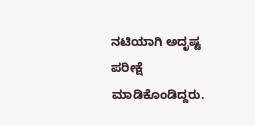ನಟಿಯಾಗಿ ಅದೃಷ್ಟ ಪರೀಕ್ಷೆ ಮಾಡಿಕೊಂಡಿದ್ದರು.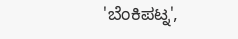'ಬೆಂಕಿಪಟ್ನ',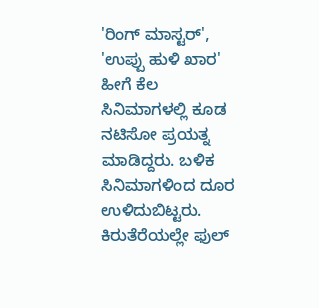'ರಿಂಗ್ ಮಾಸ್ಟರ್', 'ಉಪ್ಪು ಹುಳಿ ಖಾರ' ಹೀಗೆ ಕೆಲ ಸಿನಿಮಾಗಳಲ್ಲಿ ಕೂಡ ನಟಿಸೋ ಪ್ರಯತ್ನ ಮಾಡಿದ್ದರು. ಬಳಿಕ ಸಿನಿಮಾಗಳಿಂದ ದೂರ ಉಳಿದುಬಿಟ್ಟರು. ಕಿರುತೆರೆಯಲ್ಲೇ ಫುಲ್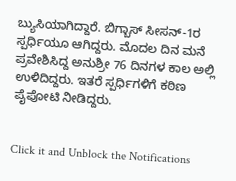ಬ್ಯುಸಿಯಾಗಿದ್ದಾರೆ. ಬಿಗ್ಬಾಸ್ ಸೀಸನ್-1ರ ಸ್ಪರ್ಧಿಯೂ ಆಗಿದ್ದರು. ಮೊದಲ ದಿನ ಮನೆ ಪ್ರವೇಶಿಸಿದ್ದ ಅನುಶ್ರೀ 76 ದಿನಗಳ ಕಾಲ ಅಲ್ಲಿ ಉಳಿದಿದ್ದರು. ಇತರೆ ಸ್ಪರ್ಧಿಗಳಿಗೆ ಕಠಿಣ ಪೈಪೋಟಿ ನೀಡಿದ್ದರು.


Click it and Unblock the Notifications